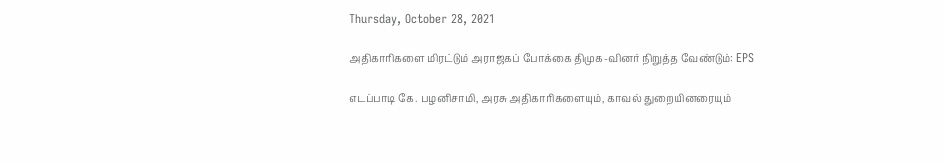Thursday, October 28, 2021

அதிகாரிகளை மிரட்டும் அராஜகப் போக்கை திமுக-வினர் நிறுத்த வேண்டும்: EPS

எடப்பாடி கே. பழனிசாமி, அரசு அதிகாரிகளையும், காவல் துறையினரையும்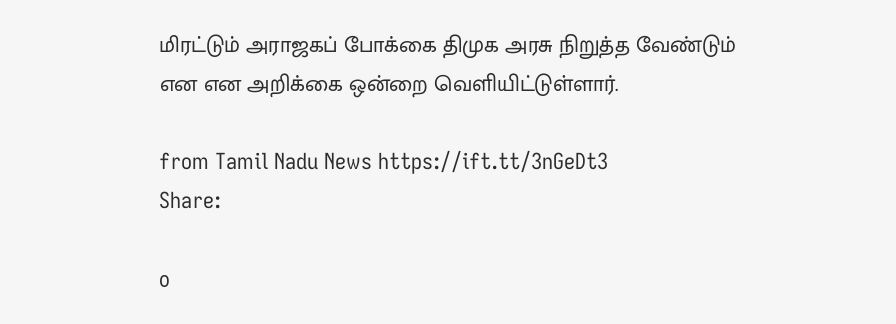மிரட்டும் அராஜகப் போக்கை திமுக அரசு நிறுத்த வேண்டும் என என அறிக்கை ஒன்றை வெளியிட்டுள்ளார்.

from Tamil Nadu News https://ift.tt/3nGeDt3
Share:

0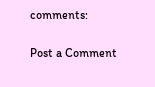comments:

Post a Comment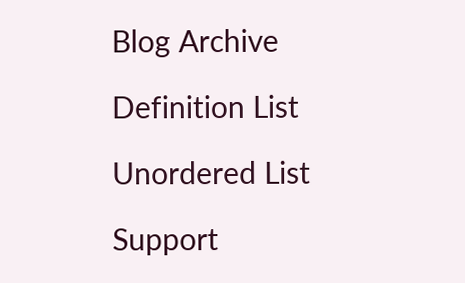Blog Archive

Definition List

Unordered List

Support